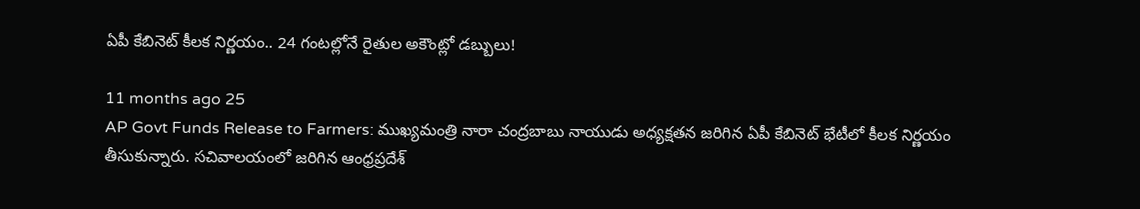ఏపీ కేబినెట్ కీలక నిర్ణయం.. 24 గంటల్లోనే రైతుల అకౌంట్లో డబ్బులు!

11 months ago 25
AP Govt Funds Release to Farmers: ముఖ్యమంత్రి నారా చంద్రబాబు నాయుడు అధ్యక్షతన జరిగిన ఏపీ కేబినెట్ భేటీలో కీలక నిర్ణయం తీసుకున్నారు. సచివాలయంలో జరిగిన ఆంధ్రప్రదేశ్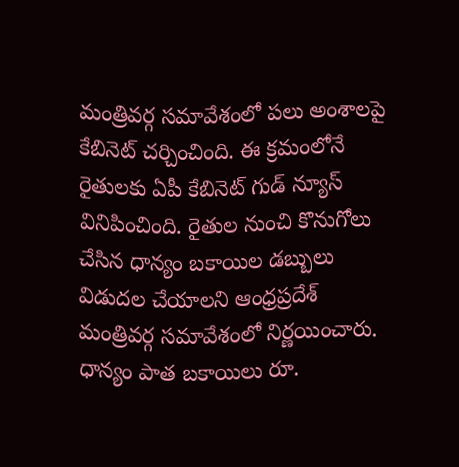మంత్రివర్గ సమావేశంలో పలు అంశాలపై కేబినెట్ చర్చించింది. ఈ క్రమంలోనే రైతులకు ఏపీ కేబినెట్ గుడ్ న్యూస్ వినిపించింది. రైతుల నుంచి కొనుగోలు చేసిన ధాన్యం బకాయిల డబ్బులు విడుదల చేయాలని ఆంధ్రప్రదేశ్ మంత్రివర్గ సమావేశంలో నిర్ణయించారు. ధాన్యం పాత బకాయిలు రూ.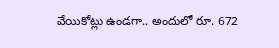వేయికోట్లు ఉండగా.. అందులో రూ. 672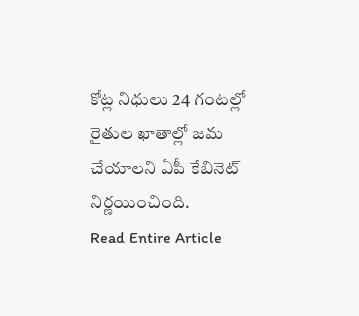కోట్ల నిధులు 24 గంటల్లో రైతుల ఖాతాల్లో జమ చేయాలని ఏపీ కేబినెట్ నిర్ణయించింది.
Read Entire Article